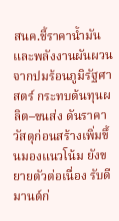สนค.ชี้ราคาน้ำมันและพลังงานผันผวนจากปมร้อนภูมิรัฐศาสตร์ กระทบต้นทุนผลิต–ขนส่ง ดันราคาวัสดุก่อนสร้างเพิ่มขึ้นมองแนวโน้ม ยังขยายตัวต่อเนื่อง รับดีมานด์ก่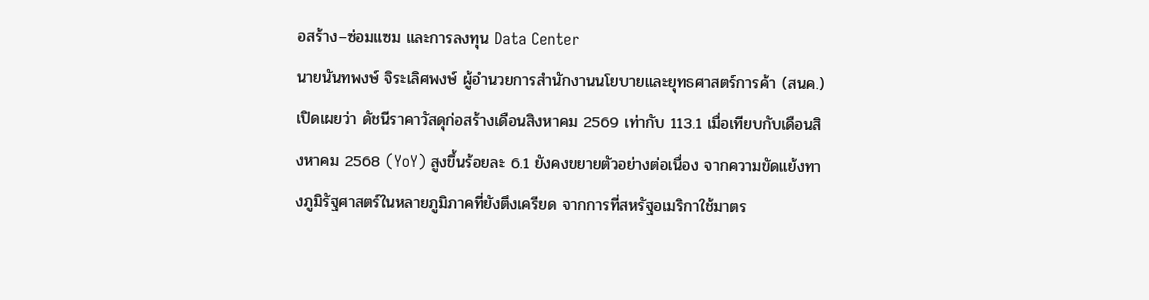อสร้าง–ซ่อมแซม และการลงทุน Data Center
นายนันทพงษ์ จิระเลิศพงษ์ ผู้อำนวยการสำนักงานนโยบายและยุทธศาสตร์การค้า (สนค.) เปิดเผยว่า ดัชนีราคาวัสดุก่อสร้างเดือนสิงหาคม 2569 เท่ากับ 113.1 เมื่อเทียบกับเดือนสิงหาคม 2568 (YoY) สูงขึ้นร้อยละ 6.1 ยังคงขยายตัวอย่างต่อเนื่อง จากความขัดแย้งทางภูมิรัฐศาสตร์ในหลายภูมิภาคที่ยังตึงเครียด จากการที่สหรัฐอเมริกาใช้มาตร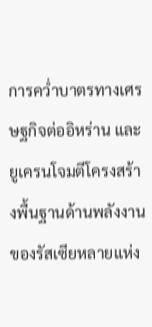การคว่ำบาตรทางเศรษฐกิจต่ออิหร่าน และยูเครนโจมตีโครงสร้างพื้นฐานด้านพลังงานของรัสเซียหลายแห่ง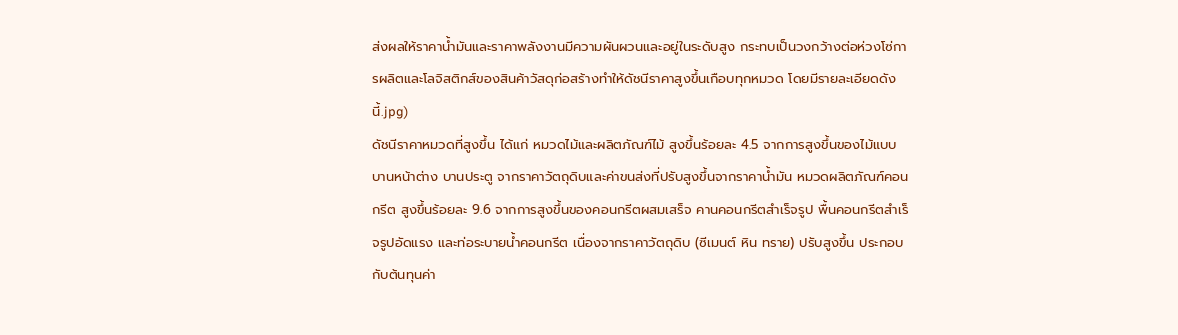ส่งผลให้ราคาน้ำมันและราคาพลังงานมีความผันผวนและอยู่ในระดับสูง กระทบเป็นวงกว้างต่อห่วงโซ่การผลิตและโลจิสติกส์ของสินค้าวัสดุก่อสร้างทำให้ดัชนีราคาสูงขึ้นเกือบทุกหมวด โดยมีรายละเอียดดังนี้.jpg)
ดัชนีราคาหมวดที่สูงขึ้น ได้แก่ หมวดไม้และผลิตภัณฑ์ไม้ สูงขึ้นร้อยละ 4.5 จากการสูงขึ้นของไม้แบบ บานหน้าต่าง บานประตู จากราคาวัตถุดิบและค่าขนส่งที่ปรับสูงขึ้นจากราคาน้ำมัน หมวดผลิตภัณฑ์คอนกรีต สูงขึ้นร้อยละ 9.6 จากการสูงขึ้นของคอนกรีตผสมเสร็จ คานคอนกรีตสำเร็จรูป พื้นคอนกรีตสำเร็จรูปอัดแรง และท่อระบายน้ำคอนกรีต เนื่องจากราคาวัตถุดิบ (ซีเมนต์ หิน ทราย) ปรับสูงขึ้น ประกอบกับต้นทุนค่า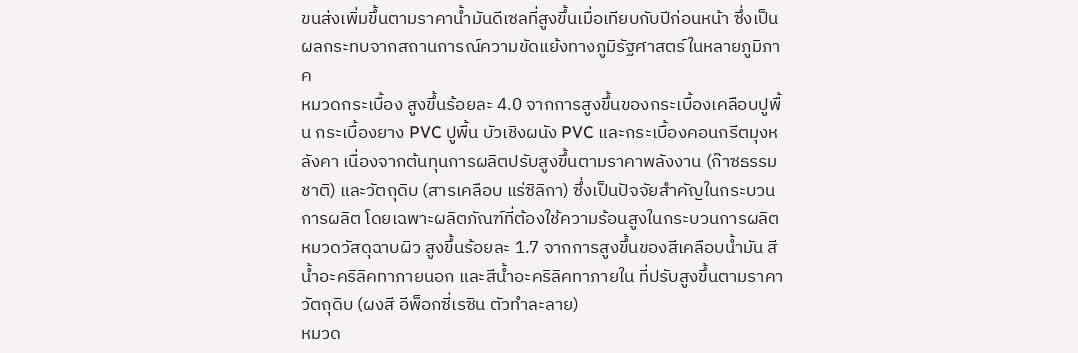ขนส่งเพิ่มขึ้นตามราคาน้ำมันดีเซลที่สูงขึ้นเมื่อเทียบกับปีก่อนหน้า ซึ่งเป็นผลกระทบจากสถานการณ์ความขัดแย้งทางภูมิรัฐศาสตร์ในหลายภูมิภาค
หมวดกระเบื้อง สูงขึ้นร้อยละ 4.0 จากการสูงขึ้นของกระเบื้องเคลือบปูพื้น กระเบื้องยาง PVC ปูพื้น บัวเชิงผนัง PVC และกระเบื้องคอนกรีตมุงหลังคา เนื่องจากต้นทุนการผลิตปรับสูงขึ้นตามราคาพลังงาน (ก๊าซธรรมชาติ) และวัตถุดิบ (สารเคลือบ แร่ซิลิกา) ซึ่งเป็นปัจจัยสำคัญในกระบวนการผลิต โดยเฉพาะผลิตภัณฑ์ที่ต้องใช้ความร้อนสูงในกระบวนการผลิต หมวดวัสดุฉาบผิว สูงขึ้นร้อยละ 1.7 จากการสูงขึ้นของสีเคลือบน้ำมัน สีน้ำอะคริลิคทาภายนอก และสีน้ำอะคริลิคทาภายใน ที่ปรับสูงขึ้นตามราคาวัตถุดิบ (ผงสี อีพ็อกซี่เรซิน ตัวทำละลาย)
หมวด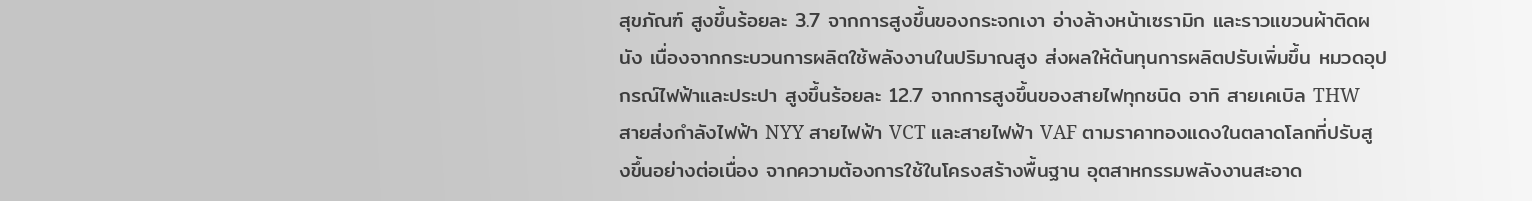สุขภัณฑ์ สูงขึ้นร้อยละ 3.7 จากการสูงขึ้นของกระจกเงา อ่างล้างหน้าเซรามิก และราวแขวนผ้าติดผนัง เนื่องจากกระบวนการผลิตใช้พลังงานในปริมาณสูง ส่งผลให้ต้นทุนการผลิตปรับเพิ่มขึ้น หมวดอุปกรณ์ไฟฟ้าและประปา สูงขึ้นร้อยละ 12.7 จากการสูงขึ้นของสายไฟทุกชนิด อาทิ สายเคเบิล THW สายส่งกำลังไฟฟ้า NYY สายไฟฟ้า VCT และสายไฟฟ้า VAF ตามราคาทองแดงในตลาดโลกที่ปรับสูงขึ้นอย่างต่อเนื่อง จากความต้องการใช้ในโครงสร้างพื้นฐาน อุตสาหกรรมพลังงานสะอาด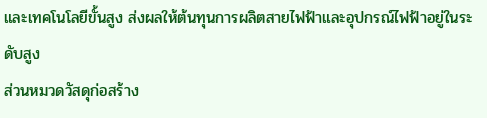และเทคโนโลยีขั้นสูง ส่งผลให้ต้นทุนการผลิตสายไฟฟ้าและอุปกรณ์ไฟฟ้าอยู่ในระดับสูง
ส่วนหมวดวัสดุก่อสร้าง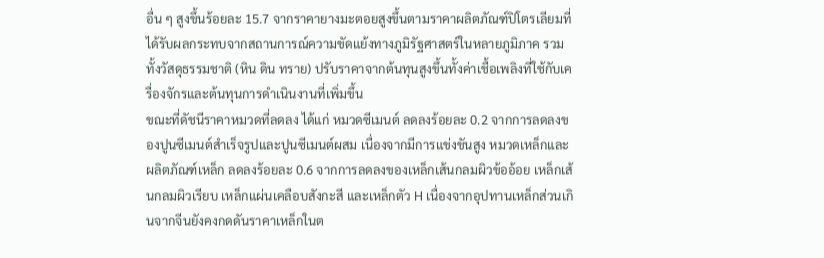อื่น ๆ สูงขึ้นร้อยละ 15.7 จากราคายางมะตอยสูงขึ้นตามราคาผลิตภัณฑ์ปิโตรเลียมที่ได้รับผลกระทบจากสถานการณ์ความขัดแย้งทางภูมิรัฐศาสตร์ในหลายภูมิภาค รวมทั้งวัสดุธรรมชาติ (หิน ดิน ทราย) ปรับราคาจากต้นทุนสูงขึ้นทั้งค่าเชื้อเพลิงที่ใช้กับเครื่องจักรและต้นทุนการดำเนินงานที่เพิ่มขึ้น
ขณะที่ดัชนีราคาหมวดที่ลดลง ได้แก่ หมวดซีเมนต์ ลดลงร้อยละ 0.2 จากการลดลงของปูนซีเมนต์สำเร็จรูปและปูนซีเมนต์ผสม เนื่องจากมีการแข่งขันสูง หมวดเหล็กและผลิตภัณฑ์เหล็ก ลดลงร้อยละ 0.6 จากการลดลงของเหล็กเส้นกลมผิวข้ออ้อย เหล็กเส้นกลมผิวเรียบ เหล็กแผ่นเคลือบสังกะสี และเหล็กตัว H เนื่องจากอุปทานเหล็กส่วนเกินจากจีนยังคงกดดันราคาเหล็กในต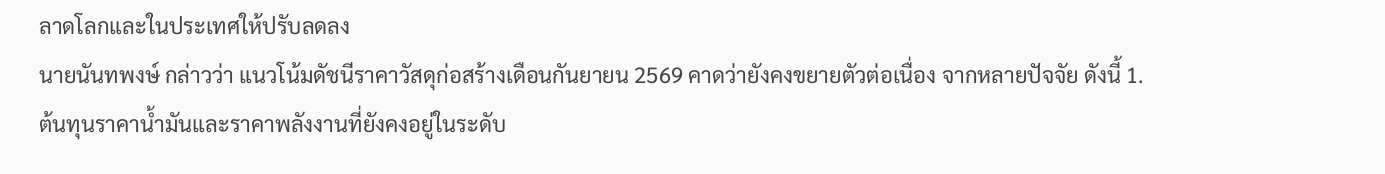ลาดโลกและในประเทศให้ปรับลดลง
นายนันทพงษ์ กล่าวว่า แนวโน้มดัชนีราคาวัสดุก่อสร้างเดือนกันยายน 2569 คาดว่ายังคงขยายตัวต่อเนื่อง จากหลายปัจจัย ดังนี้ 1. ต้นทุนราคาน้ำมันและราคาพลังงานที่ยังคงอยู่ในระดับ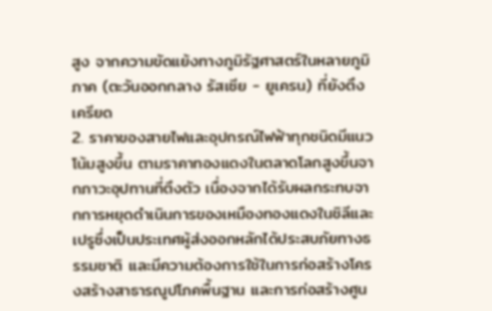สูง จากความขัดแย้งทางภูมิรัฐศาสตร์ในหลายภูมิภาค (ตะวันออกกลาง รัสเซีย - ยูเครน) ที่ยังตึงเครียด
2. ราคาของสายไฟและอุปกรณ์ไฟฟ้าทุกชนิดมีแนวโน้มสูงขึ้น ตามราคาทองแดงในตลาดโลกสูงขึ้นจากภาวะอุปทานที่ตึงตัว เนื่องจากได้รับผลกระทบจากการหยุดดำเนินการของเหมืองทองแดงในชิลีและเปรูซึ่งเป็นประเทศผู้ส่งออกหลักได้ประสบภัยทางธรรมชาติ และมีความต้องการใช้ในการก่อสร้างโครงสร้างสาธารณูปโภคพื้นฐาน และการก่อสร้างศูน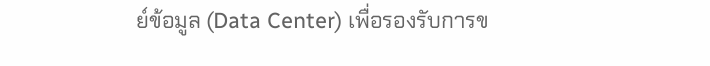ย์ข้อมูล (Data Center) เพื่อรองรับการข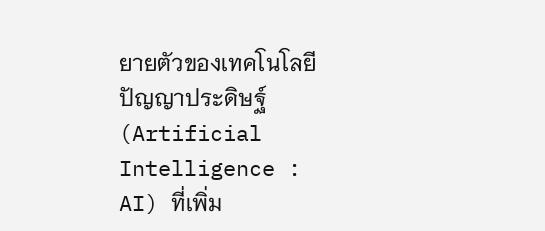ยายตัวของเทคโนโลยีปัญญาประดิษฐ์ (Artificial Intelligence : AI) ที่เพิ่ม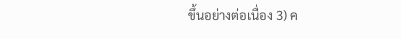ขึ้นอย่างต่อเนื่อง 3) ค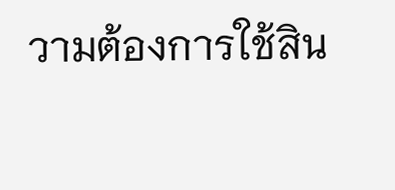วามต้องการใช้สิน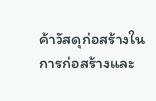ค้าวัสดุก่อสร้างในการก่อสร้างและ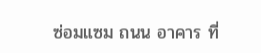ซ่อมแซม ถนน อาคาร ที่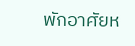พักอาศัยห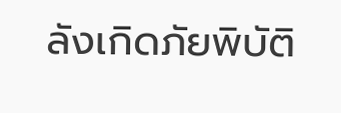ลังเกิดภัยพิบัติ